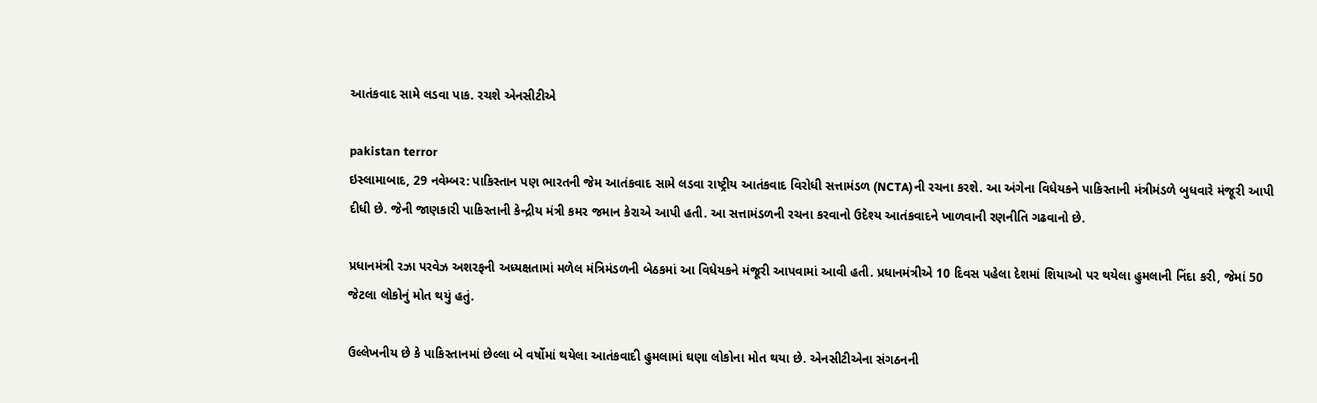આતંકવાદ સામે લડવા પાક. રચશે એનસીટીએ

pakistan terror
ઇસ્લામાબાદ, 29 નવેમ્બર: પાકિસ્તાન પણ ભારતની જેમ આતંકવાદ સામે લડવા રાષ્ટ્રીય આતંકવાદ વિરોધી સત્તામંડળ (NCTA)ની રચના કરશે. આ અંગેના વિધેયકને પાકિસ્તાની મંત્રીમંડળે બુધવારે મંજૂરી આપી દીધી છે. જેની જાણકારી પાકિસ્તાની કેન્દ્રીય મંત્રી કમર જમાન કેરાએ આપી હતી. આ સત્તામંડળની રચના કરવાનો ઉદેશ્ય આતંકવાદને ખાળવાની રણનીતિ ગઢવાનો છે.

પ્રધાનમંત્રી રઝા પરવેઝ અશરફની અધ્યક્ષતામાં મળેલ મંત્રિમંડળની બેઠકમાં આ વિધેયકને મંજૂરી આપવામાં આવી હતી. પ્રધાનમંત્રીએ 10 દિવસ પહેલા દેશમાં શિયાઓ પર થયેલા હુમલાની નિંદા કરી, જેમાં 50 જેટલા લોકોનું મોત થયું હતું.

ઉલ્લેખનીય છે કે પાકિસ્તાનમાં છેલ્લા બે વર્ષોમાં થયેલા આતંકવાદી હુમલામાં ઘણા લોકોના મોત થયા છે. એનસીટીએના સંગઠનની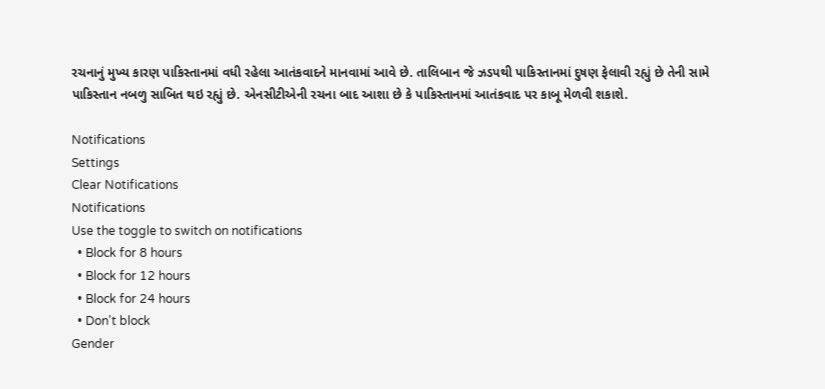રચનાનું મુખ્ય કારણ પાકિસ્તાનમાં વધી રહેલા આતંકવાદને માનવામાં આવે છે. તાલિબાન જે ઝડપથી પાકિસ્તાનમાં દુષણ ફેલાવી રહ્યું છે તેની સામે પાકિસ્તાન નબળુ સાબિત થઇ રહ્યું છે. એનસીટીએની રચના બાદ આશા છે કે પાકિસ્તાનમાં આતંકવાદ પર કાબૂ મેળવી શકાશે.

Notifications
Settings
Clear Notifications
Notifications
Use the toggle to switch on notifications
  • Block for 8 hours
  • Block for 12 hours
  • Block for 24 hours
  • Don't block
Gender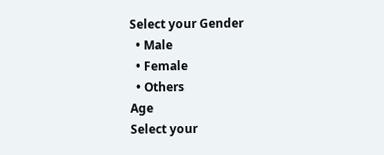Select your Gender
  • Male
  • Female
  • Others
Age
Select your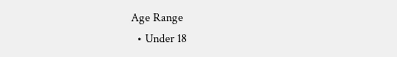Age Range
  • Under 18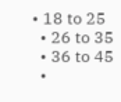• 18 to 25
  • 26 to 35
  • 36 to 45
  •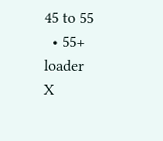45 to 55
  • 55+
loader
X